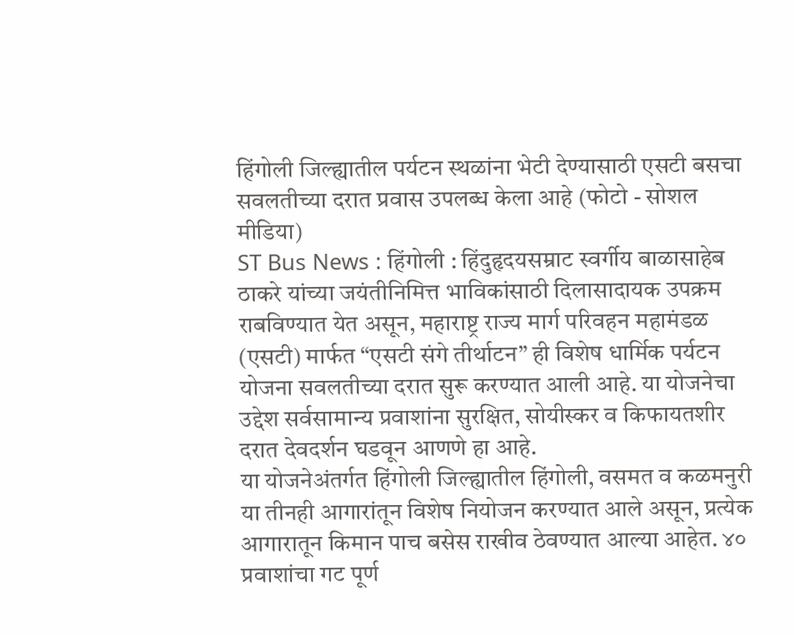हिंगोली जिल्ह्यातील पर्यटन स्थळांना भेटी देण्यासाठी एसटी बसचा सवलतीच्या दरात प्रवास उपलब्ध केला आहे (फोटो - सोशल मीडिया)
ST Bus News : हिंगोली : हिंदुहृदयसम्राट स्वर्गीय बाळासाहेब ठाकरे यांच्या जयंतीनिमित्त भाविकांसाठी दिलासादायक उपक्रम राबविण्यात येत असून, महाराष्ट्र राज्य मार्ग परिवहन महामंडळ (एसटी) मार्फत “एसटी संगे तीर्थाटन” ही विशेष धार्मिक पर्यटन योजना सवलतीच्या दरात सुरू करण्यात आली आहे. या योजनेचा उद्देश सर्वसामान्य प्रवाशांना सुरक्षित, सोयीस्कर व किफायतशीर दरात देवदर्शन घडवून आणणे हा आहे.
या योजनेअंतर्गत हिंगोली जिल्ह्यातील हिंगोली, वसमत व कळमनुरी या तीनही आगारांतून विशेष नियोजन करण्यात आले असून, प्रत्येक आगारातून किमान पाच बसेस राखीव ठेवण्यात आल्या आहेत. ४० प्रवाशांचा गट पूर्ण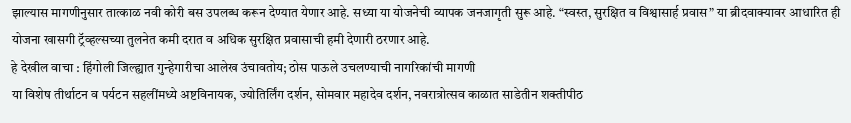झाल्यास मागणीनुसार तात्काळ नवी कोरी बस उपलब्ध करून देण्यात येणार आहे. सध्या या योजनेची व्यापक जनजागृती सुरू आहे. “स्वस्त, सुरक्षित व विश्वासार्ह प्रवास” या ब्रीदवाक्यावर आधारित ही योजना खासगी ट्रॅव्हल्सच्या तुलनेत कमी दरात व अधिक सुरक्षित प्रवासाची हमी देणारी ठरणार आहे.
हे देखील वाचा : हिंगोली जिल्ह्यात गुन्हेगारीचा आलेख उंचावतोय; ठोस पाऊले उचलण्याची नागरिकांची मागणी
या विशेष तीर्थाटन व पर्यटन सहलींमध्ये अष्टविनायक, ज्योतिर्लिंग दर्शन, सोमवार महादेव दर्शन, नवरात्रोत्सव काळात साडेतीन शक्तीपीठ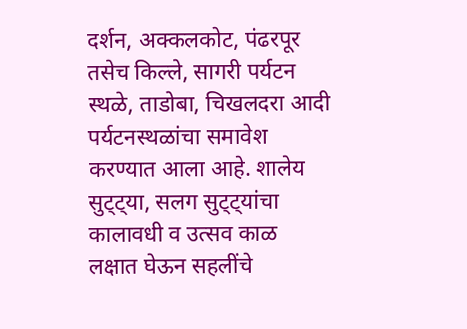दर्शन, अक्कलकोट, पंढरपूर तसेच किल्ले, सागरी पर्यटन स्थळे, ताडोबा, चिखलदरा आदी पर्यटनस्थळांचा समावेश करण्यात आला आहे. शालेय सुट्ट्या, सलग सुट्ट्यांचा कालावधी व उत्सव काळ लक्षात घेऊन सहलींचे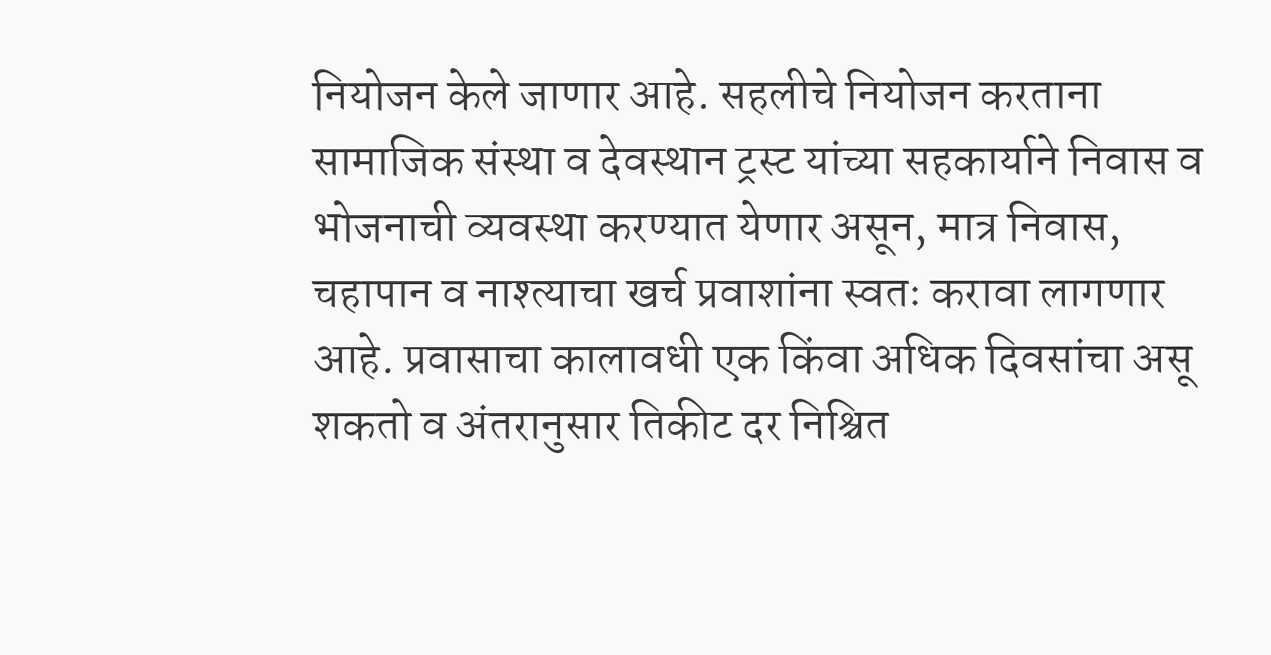नियोजन केले जाणार आहे. सहलीचे नियोजन करताना सामाजिक संस्था व देवस्थान ट्रस्ट यांच्या सहकार्याने निवास व भोजनाची व्यवस्था करण्यात येणार असून, मात्र निवास, चहापान व नाश्त्याचा खर्च प्रवाशांना स्वतः करावा लागणार आहे. प्रवासाचा कालावधी एक किंवा अधिक दिवसांचा असू शकतो व अंतरानुसार तिकीट दर निश्चित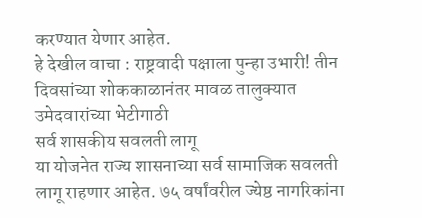करण्यात येणार आहेत.
हे देखील वाचा : राष्ट्रवादी पक्षाला पुन्हा उभारी! तीन दिवसांच्या शोककाळानंतर मावळ तालुक्यात उमेदवारांच्या भेटीगाठी
सर्व शासकीय सवलती लागू
या योजनेत राज्य शासनाच्या सर्व सामाजिक सवलती लागू राहणार आहेत. ७५ वर्षांवरील ज्येष्ठ नागरिकांना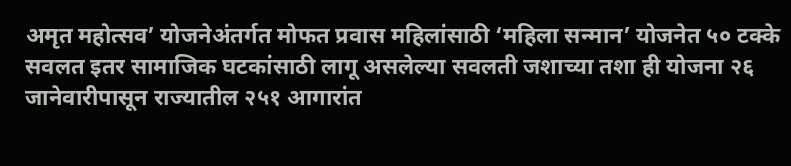अमृत महोत्सव’ योजनेअंतर्गत मोफत प्रवास महिलांसाठी ‘महिला सन्मान’ योजनेत ५० टक्के सवलत इतर सामाजिक घटकांसाठी लागू असलेल्या सवलती जशाच्या तशा ही योजना २६ जानेवारीपासून राज्यातील २५१ आगारांत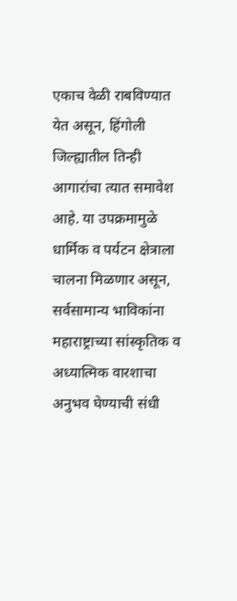एकाच वेळी राबविण्यात येत असून, हिंगोली जिल्ह्यातील तिन्ही आगारांचा त्यात समावेश आहे. या उपक्रमामुळे धार्मिक व पर्यटन क्षेत्राला चालना मिळणार असून, सर्वसामान्य भाविकांना महाराष्ट्राच्या सांस्कृतिक व अध्यात्मिक वारशाचा अनुभव घेण्याची संधी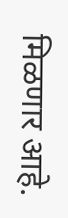मिळणार आहे.